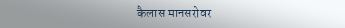कैलास मानसरोवर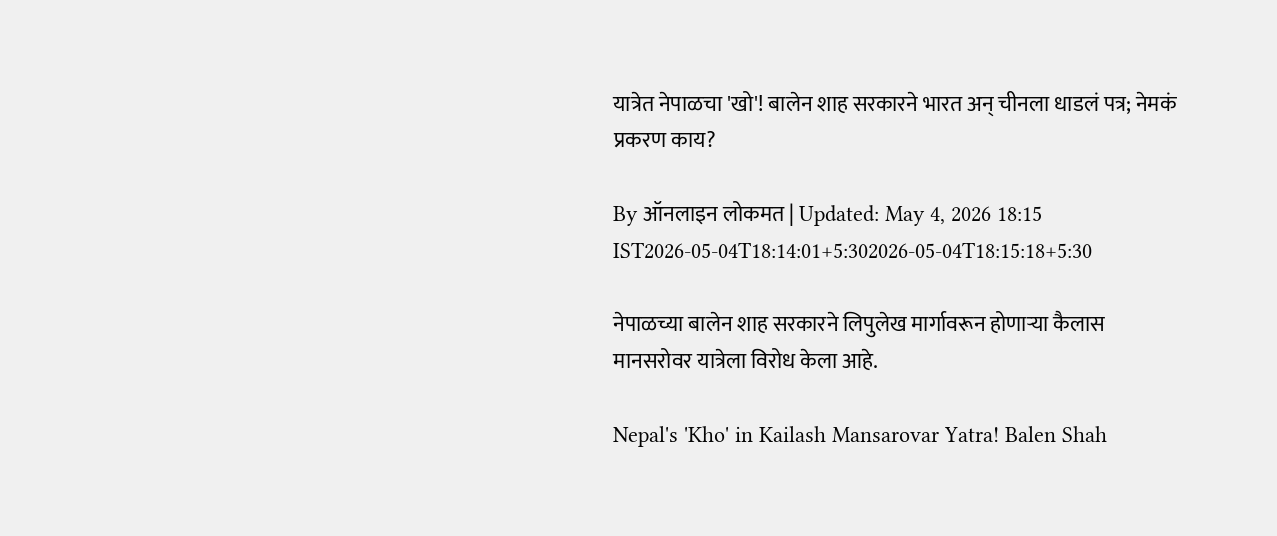यात्रेत नेपाळचा 'खो'! बालेन शाह सरकारने भारत अन् चीनला धाडलं पत्र; नेमकं प्रकरण काय?

By ऑनलाइन लोकमत | Updated: May 4, 2026 18:15 IST2026-05-04T18:14:01+5:302026-05-04T18:15:18+5:30

नेपाळच्या बालेन शाह सरकारने लिपुलेख मार्गावरून होणाऱ्या कैलास मानसरोवर यात्रेला विरोध केला आहे.

Nepal's 'Kho' in Kailash Mansarovar Yatra! Balen Shah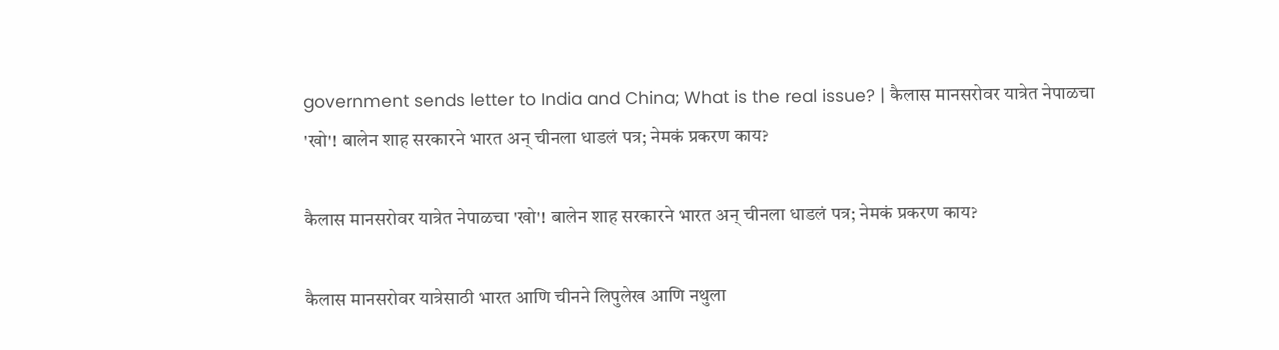government sends letter to India and China; What is the real issue? | कैलास मानसरोवर यात्रेत नेपाळचा 'खो'! बालेन शाह सरकारने भारत अन् चीनला धाडलं पत्र; नेमकं प्रकरण काय?

कैलास मानसरोवर यात्रेत नेपाळचा 'खो'! बालेन शाह सरकारने भारत अन् चीनला धाडलं पत्र; नेमकं प्रकरण काय?

कैलास मानसरोवर यात्रेसाठी भारत आणि चीनने लिपुलेख आणि नथुला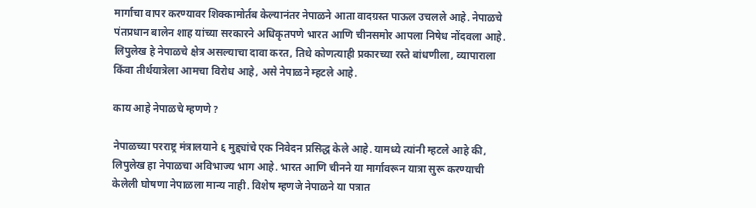मार्गाचा वापर करण्यावर शिक्कामोर्तब केल्यानंतर नेपाळने आता वादग्रस्त पाऊल उचलले आहे. नेपाळचे पंतप्रधान बालेन शाह यांच्या सरकारने अधिकृतपणे भारत आणि चीनसमोर आपला निषेध नोंदवला आहे. लिपुलेख हे नेपाळचे क्षेत्र असल्याचा दावा करत, तिथे कोणत्याही प्रकारच्या रस्ते बांधणीला, व्यापाराला किंवा तीर्थयात्रेला आमचा विरोध आहे, असे नेपाळने म्हटले आहे.

काय आहे नेपाळचे म्हणणे?

नेपाळच्या परराष्ट्र मंत्रालयाने ६ मुद्द्यांचे एक निवेदन प्रसिद्ध केले आहे. यामध्ये त्यांनी म्हटले आहे की, लिपुलेख हा नेपाळचा अविभाज्य भाग आहे. भारत आणि चीनने या मार्गावरून यात्रा सुरू करण्याची केलेली घोषणा नेपाळला मान्य नाही. विशेष म्हणजे नेपाळने या पत्रात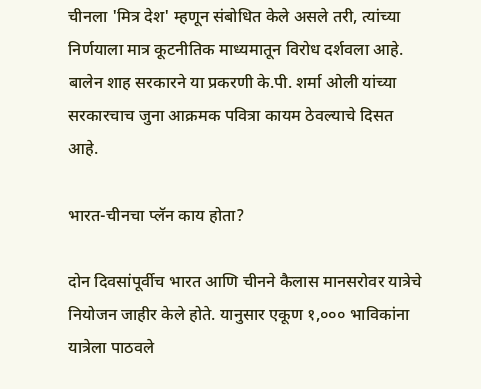चीनला 'मित्र देश' म्हणून संबोधित केले असले तरी, त्यांच्या निर्णयाला मात्र कूटनीतिक माध्यमातून विरोध दर्शवला आहे. बालेन शाह सरकारने या प्रकरणी के.पी. शर्मा ओली यांच्या सरकारचाच जुना आक्रमक पवित्रा कायम ठेवल्याचे दिसत आहे.

भारत-चीनचा प्लॅन काय होता?

दोन दिवसांपूर्वीच भारत आणि चीनने कैलास मानसरोवर यात्रेचे नियोजन जाहीर केले होते. यानुसार एकूण १,००० भाविकांना यात्रेला पाठवले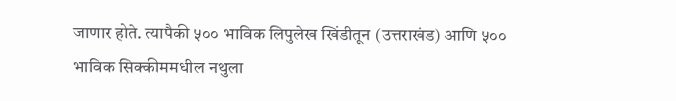जाणार होते. त्यापैकी ५०० भाविक लिपुलेख खिंडीतून (उत्तराखंड) आणि ५०० भाविक सिक्कीममधील नथुला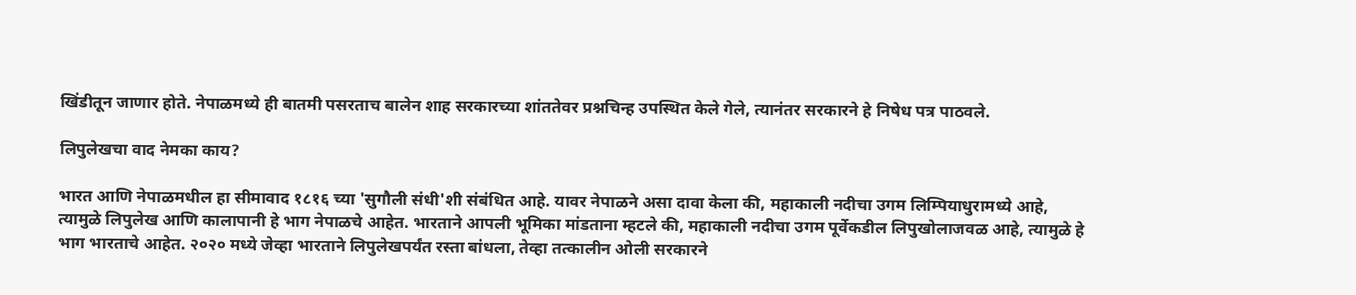खिंडीतून जाणार होते. नेपाळमध्ये ही बातमी पसरताच बालेन शाह सरकारच्या शांततेवर प्रश्नचिन्ह उपस्थित केले गेले, त्यानंतर सरकारने हे निषेध पत्र पाठवले.

लिपुलेखचा वाद नेमका काय?

भारत आणि नेपाळमधील हा सीमावाद १८१६ च्या 'सुगौली संधी'शी संबंधित आहे. यावर नेपाळने असा दावा केला की, महाकाली नदीचा उगम लिम्पियाधुरामध्ये आहे, त्यामुळे लिपुलेख आणि कालापानी हे भाग नेपाळचे आहेत. भारताने आपली भूमिका मांडताना म्हटले की, महाकाली नदीचा उगम पूर्वेकडील लिपुखोलाजवळ आहे, त्यामुळे हे भाग भारताचे आहेत. २०२० मध्ये जेव्हा भारताने लिपुलेखपर्यंत रस्ता बांधला, तेव्हा तत्कालीन ओली सरकारने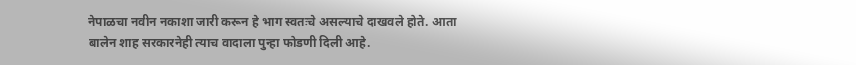नेपाळचा नवीन नकाशा जारी करून हे भाग स्वतःचे असल्याचे दाखवले होते. आता बालेन शाह सरकारनेही त्याच वादाला पुन्हा फोडणी दिली आहे.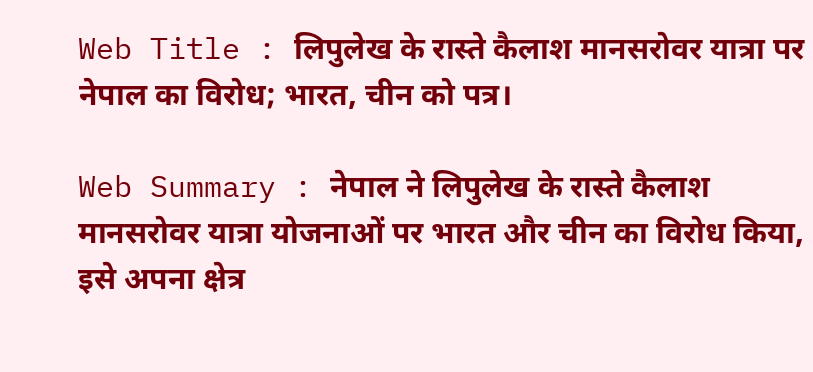Web Title : लिपुलेख के रास्ते कैलाश मानसरोवर यात्रा पर नेपाल का विरोध; भारत, चीन को पत्र।

Web Summary : नेपाल ने लिपुलेख के रास्ते कैलाश मानसरोवर यात्रा योजनाओं पर भारत और चीन का विरोध किया, इसे अपना क्षेत्र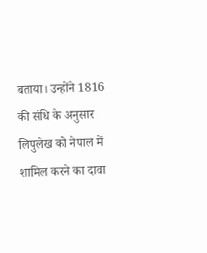बताया। उन्होंने 1816 की संधि के अनुसार लिपुलेख को नेपाल में शामिल करने का दावा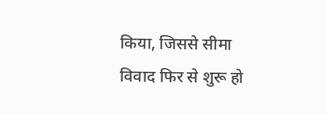किया, जिससे सीमा विवाद फिर से शुरू हो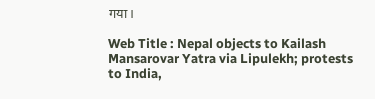गया।

Web Title : Nepal objects to Kailash Mansarovar Yatra via Lipulekh; protests to India,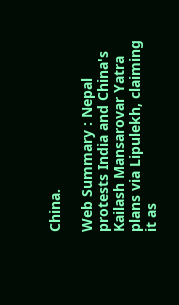China.

Web Summary : Nepal protests India and China's Kailash Mansarovar Yatra plans via Lipulekh, claiming it as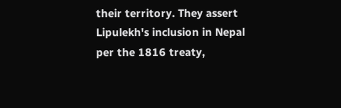their territory. They assert Lipulekh's inclusion in Nepal per the 1816 treaty,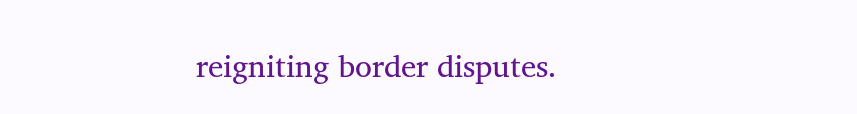reigniting border disputes.